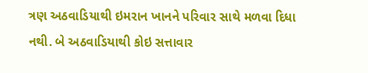ત્રણ અઠવાડિયાથી ઇમરાન ખાનને પરિવાર સાથે મળવા દિધા નથી. બે અઠવાડિયાથી કોઇ સત્તાવાર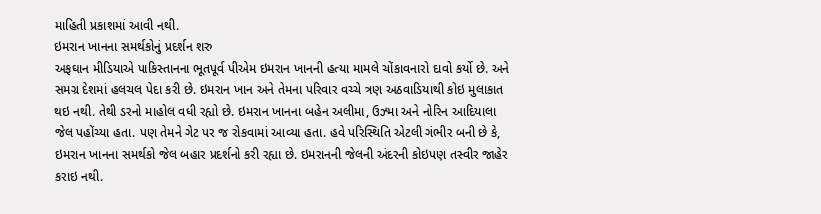માહિતી પ્રકાશમાં આવી નથી.
ઇમરાન ખાનના સમર્થકોનું પ્રદર્શન શરુ
અફઘાન મીડિયાએ પાકિસ્તાનના ભૂતપૂર્વ પીએમ ઇમરાન ખાનની હત્યા મામલે ચોંકાવનારો દાવો કર્યો છે. અને સમગ્ર દેશમાં હલચલ પેદા કરી છે. ઇમરાન ખાન અને તેમના પરિવાર વચ્ચે ત્રણ અઠવાડિયાથી કોઇ મુલાકાત થઇ નથી. તેથી ડરનો માહોલ વધી રહ્યો છે. ઇમરાન ખાનના બહેન અલીમા, ઉઝ્મા અને નોરિન આદિયાલા જેલ પહોંચ્યા હતા. પણ તેમને ગેટ પર જ રોકવામાં આવ્યા હતા. હવે પરિસ્થિતિ એટલી ગંભીર બની છે કે, ઇમરાન ખાનના સમર્થકો જેલ બહાર પ્રદર્શનો કરી રહ્યા છે. ઇમરાનની જેલની અંદરની કોઇપણ તસ્વીર જાહેર કરાઇ નથી.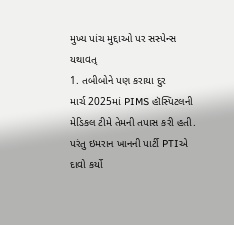મુખ્ય પાંચ મુદ્દાઓ પર સસ્પેન્સ યથાવત્
1. તબીબોને પણ કરાયા દુર
માર્ચ 2025માં PIMS હૉસ્પિટલની મેડિકલ ટીમે તેમની તપાસ કરી હતી. પરંતુ ઇમરાન ખાનની પાર્ટી PTIએ દાવો કર્યો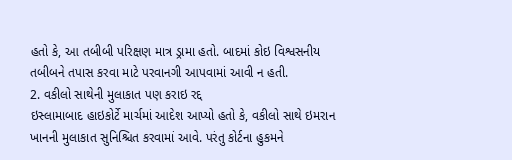હતો કે, આ તબીબી પરિક્ષણ માત્ર ડ્રામા હતો. બાદમાં કોઇ વિશ્વસનીય તબીબને તપાસ કરવા માટે પરવાનગી આપવામાં આવી ન હતી.
2. વકીલો સાથેની મુલાકાત પણ કરાઇ રદ્દ
ઇસ્લામાબાદ હાઇકોર્ટે માર્ચમાં આદેશ આપ્યો હતો કે, વકીલો સાથે ઇમરાન ખાનની મુલાકાત સુનિશ્ચિત કરવામાં આવે. પરંતુ કોર્ટના હુકમને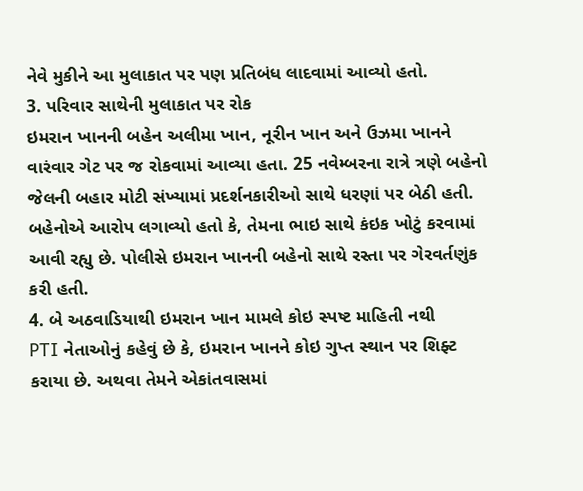નેવે મુકીને આ મુલાકાત પર પણ પ્રતિબંધ લાદવામાં આવ્યો હતો.
3. પરિવાર સાથેની મુલાકાત પર રોક
ઇમરાન ખાનની બહેન અલીમા ખાન, નૂરીન ખાન અને ઉઝમા ખાનને વારંવાર ગેટ પર જ રોકવામાં આવ્યા હતા. 25 નવેમ્બરના રાત્રે ત્રણે બહેનો જેલની બહાર મોટી સંખ્યામાં પ્રદર્શનકારીઓ સાથે ધરણાં પર બેઠી હતી. બહેનોએ આરોપ લગાવ્યો હતો કે, તેમના ભાઇ સાથે કંઇક ખોટું કરવામાં આવી રહ્યુ છે. પોલીસે ઇમરાન ખાનની બહેનો સાથે રસ્તા પર ગેરવર્તણુંક કરી હતી.
4. બે અઠવાડિયાથી ઇમરાન ખાન મામલે કોઇ સ્પષ્ટ માહિતી નથી
PTI નેતાઓનું કહેવું છે કે, ઇમરાન ખાનને કોઇ ગુપ્ત સ્થાન પર શિફ્ટ કરાયા છે. અથવા તેમને એકાંતવાસમાં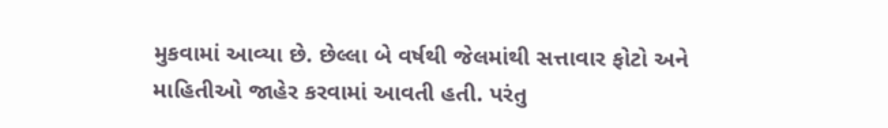મુકવામાં આવ્યા છે. છેલ્લા બે વર્ષથી જેલમાંથી સત્તાવાર ફોટો અને માહિતીઓ જાહેર કરવામાં આવતી હતી. પરંતુ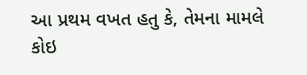આ પ્રથમ વખત હતુ કે, તેમના મામલે કોઇ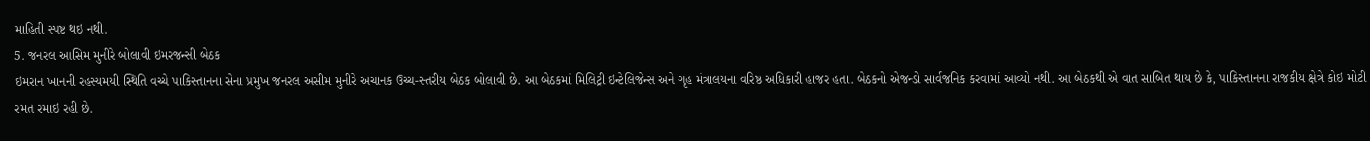માહિતી સ્પષ્ટ થઇ નથી.
5. જનરલ આસિમ મુનીરે બોલાવી ઇમરજન્સી બેઠક
ઇમરાન ખાનની રહસ્યમયી સ્થિતિ વચ્ચે પાકિસ્તાનના સેના પ્રમુખ જનરલ અસીમ મુનીરે અચાનક ઉચ્ચ-સ્તરીય બેઠક બોલાવી છે. આ બેઠકમાં મિલિટ્રી ઇન્ટેલિજેન્સ અને ગૃહ મંત્રાલયના વરિષ્ઠ અધિકારી હાજર હતા. બેઠકનો એજન્ડો સાર્વજનિક કરવામાં આવ્યો નથી. આ બેઠકથી એ વાત સાબિત થાય છે કે, પાકિસ્તાનના રાજકીય ક્ષેત્રે કોઇ મોટી રમત રમાઇ રહી છે.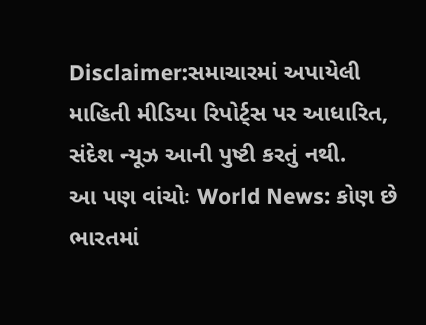Disclaimer:સમાચારમાં અપાયેલી માહિતી મીડિયા રિપોર્ટ્સ પર આધારિત, સંદેશ ન્યૂઝ આની પુષ્ટી કરતું નથી.
આ પણ વાંચોઃ World News: કોણ છે ભારતમાં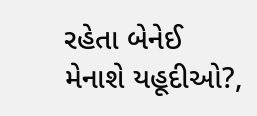રહેતા બેનેઈ મેનાશે યહૂદીઓ?,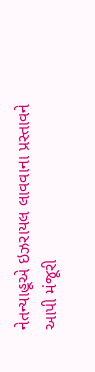નેતન્યાહૂએ ઇઝરાયલ લાવવાના પ્રસ્તાવને આપી મંજૂરી